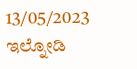13/05/2023
ಇಲ್ನೋಡಿ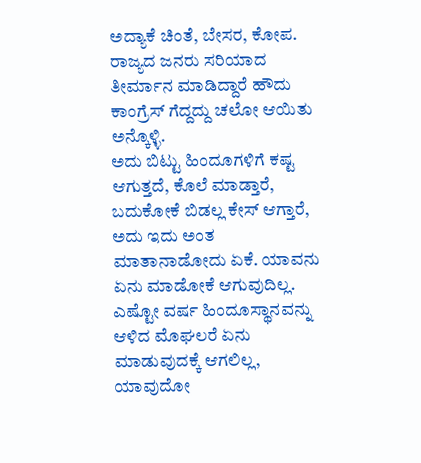ಅದ್ಯಾಕೆ ಚಿಂತೆ, ಬೇಸರ, ಕೋಪ.
ರಾಜ್ಯದ ಜನರು ಸರಿಯಾದ ತೀರ್ಮಾನ ಮಾಡಿದ್ದಾರೆ ಹೌದು ಕಾಂಗ್ರೆಸ್ ಗೆದ್ದದ್ದು ಚಲೋ ಆಯಿತು ಅನ್ಕೊಳ್ಳಿ.
ಅದು ಬಿಟ್ಟು ಹಿಂದೂಗಳಿಗೆ ಕಷ್ಟ ಆಗುತ್ತದೆ, ಕೊಲೆ ಮಾಡ್ತಾರೆ, ಬದುಕೋಕೆ ಬಿಡಲ್ಲ ಕೇಸ್ ಆಗ್ತಾರೆ, ಅದು ಇದು ಅಂತ ಮಾತಾನಾಡೋದು ಏಕೆ. ಯಾವನು ಏನು ಮಾಡೋಕೆ ಆಗುವುದಿಲ್ಲ.
ಎಷ್ಟೋ ವರ್ಷ ಹಿಂದೂಸ್ಥಾನವನ್ನು ಆಳಿದ ಮೊಘಲರೆ ಏನು ಮಾಡುವುದಕ್ಕೆ ಆಗಲಿಲ್ಲ, ಯಾವುದೋ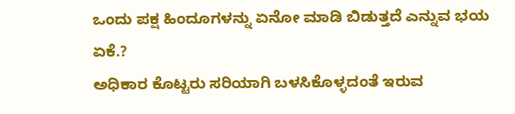ಒಂದು ಪಕ್ಷ ಹಿಂದೂಗಳನ್ನು ಏನೋ ಮಾಡಿ ಬಿಡುತ್ತದೆ ಎನ್ನುವ ಭಯ ಏಕೆ.?
ಅಧಿಕಾರ ಕೊಟ್ಟರು ಸರಿಯಾಗಿ ಬಳಸಿಕೊಳ್ಳದಂತೆ ಇರುವ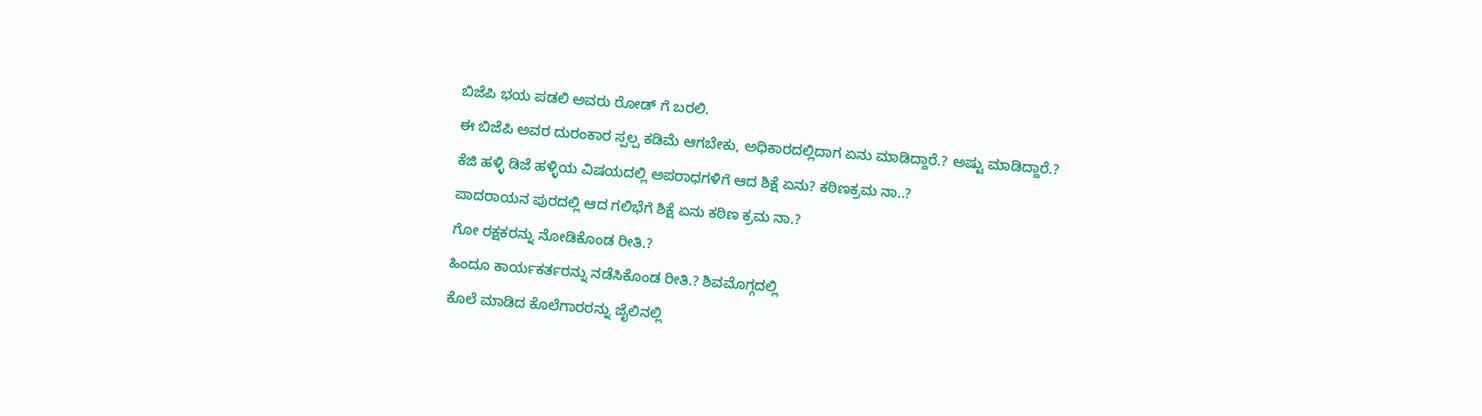ಬಿಜೆಪಿ ಭಯ ಪಡಲಿ ಅವರು ರೋಡ್ ಗೆ ಬರಲಿ.
ಈ ಬಿಜೆಪಿ ಅವರ ದುರಂಕಾರ ಸ್ಪಲ್ಪ ಕಡಿಮೆ ಆಗಬೇಕು, ಅಧಿಕಾರದಲ್ಲಿದಾಗ ಏನು ಮಾಡಿದ್ದಾರೆ.? ಅಷ್ಟು ಮಾಡಿದ್ದಾರೆ.?
ಕೆಜಿ ಹಳ್ಳಿ ಡಿಜೆ ಹಳ್ಳಿಯ ವಿಷಯದಲ್ಲಿ ಅಪರಾಧಗಳಿಗೆ ಆದ ಶಿಕ್ಷೆ ಏನು? ಕಠಿಣಕ್ರಮ ನಾ..?
ಪಾದರಾಯನ ಪುರದಲ್ಲಿ ಆದ ಗಲಿಭೆಗೆ ಶಿಕ್ಷೆ ಏನು ಕಠಿಣ ಕ್ರಮ ನಾ.?
ಗೋ ರಕ್ಷಕರನ್ನು ನೋಡಿಕೊಂಡ ರೀತಿ.?
ಹಿಂದೂ ಕಾರ್ಯಕರ್ತರನ್ನು ನಡೆಸಿಕೊಂಡ ರೀತಿ.? ಶಿವಮೊಗ್ಗದಲ್ಲಿ
ಕೊಲೆ ಮಾಡಿದ ಕೊಲೆಗಾರರನ್ನು ಜೈಲಿನಲ್ಲಿ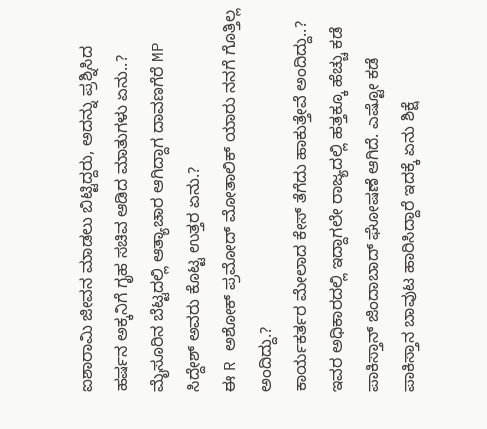ಐಶಾರಾಮಿ ಜೀವನ ಮಾಡಲು ಬಿಟ್ಟಿದ್ದರು, ಅದನ್ನು ಪ್ರಶ್ನಿಸಿದ ಹರ್ಷನ ಅಕ್ಕನಿಗೆ ಗೃಹ ಸಚಿವ ಆಡಿದ ಮಾತುಗಳು ಏನು..?
ಮೈಸೂರಿನ ಬೆಟ್ಟದಲ್ಲಿ ಆತ್ಯಾಚಾರ ಆಗಿದ್ದಾಗ ದಾವಣಗೆರೆ MP ಸಿದ್ದೇಶ್ ಅವರು ಕೊಟ್ಟ ಉತ್ತರ ಏನು.?
ಈ R ಅಶೋಕ್ ಪ್ರಮೋದ್ ಮೋತಾಲಿಕ್ ಯಾರು ನನಗೆ ಗೊತ್ತಿಲ್ಲ ಅಂದಿದ್ದು.?
ಕಾರ್ಯಕರ್ತರ ಮೇಲಾದ ಕೇಸ್ ತೆಗೆದು ಹಾಕುತ್ತೇವೆ ಅಂದಿದ್ದು..?
ಇವರ ಅಧಿಕಾರದಲ್ಲಿ ಇದ್ದಾಗಲೇ ರಾಜ್ಯದಲ್ಲಿ ಹತ್ತಕ್ಕೂ ಹೆಚ್ಚು ಕಡೆ ಪಾಕಿಸ್ತಾನ್ ಜಿಂದಾಬಾದ್ ಘೋಷಣೆ ಆಗಿದೆ. ಎಷ್ಟೋ ಕಡೆ ಪಾಕಿಸ್ತಾನ ಬಾವುಟ ಹಾರಿಸಿದ್ದಾರೆ ಇದಕ್ಕೆ ಏನು ಶಿಕ್ಷೆ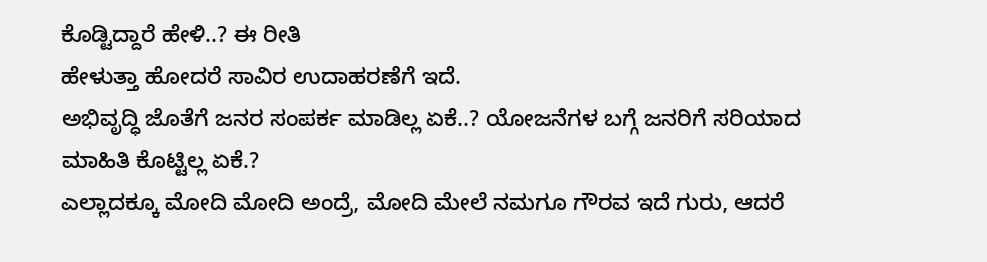ಕೊಡ್ಟಿದ್ದಾರೆ ಹೇಳಿ..? ಈ ರೀತಿ
ಹೇಳುತ್ತಾ ಹೋದರೆ ಸಾವಿರ ಉದಾಹರಣೆಗೆ ಇದೆ.
ಅಭಿವೃದ್ಧಿ ಜೊತೆಗೆ ಜನರ ಸಂಪರ್ಕ ಮಾಡಿಲ್ಲ ಏಕೆ..? ಯೋಜನೆಗಳ ಬಗ್ಗೆ ಜನರಿಗೆ ಸರಿಯಾದ ಮಾಹಿತಿ ಕೊಟ್ಟಿಲ್ಲ ಏಕೆ.?
ಎಲ್ಲಾದಕ್ಕೂ ಮೋದಿ ಮೋದಿ ಅಂದ್ರೆ, ಮೋದಿ ಮೇಲೆ ನಮಗೂ ಗೌರವ ಇದೆ ಗುರು, ಆದರೆ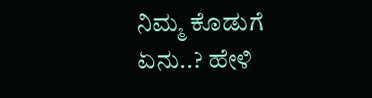ನಿಮ್ಮ ಕೊಡುಗೆ ಏನು..? ಹೇಳಿ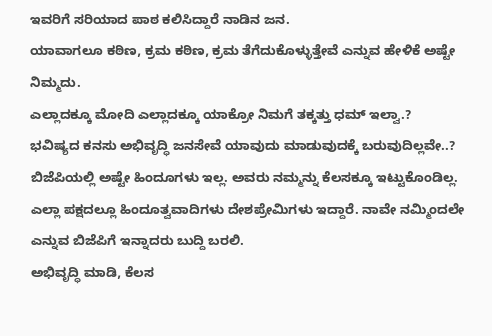ಇವರಿಗೆ ಸರಿಯಾದ ಪಾಠ ಕಲಿಸಿದ್ದಾರೆ ನಾಡಿನ ಜನ.
ಯಾವಾಗಲೂ ಕಠಿಣ, ಕ್ರಮ ಕಠಿಣ, ಕ್ರಮ ತೆಗೆದುಕೊಳ್ಳುತ್ತೇವೆ ಎನ್ನುವ ಹೇಳಿಕೆ ಅಷ್ಟೇ ನಿಮ್ಮದು.
ಎಲ್ಲಾದಕ್ಕೂ ಮೋದಿ ಎಲ್ಲಾದಕ್ಕೂ ಯಾಕ್ರೋ ನಿಮಗೆ ತಕ್ಕತ್ತು ಧಮ್ ಇಲ್ವಾ.?
ಭವಿಷ್ಯದ ಕನಸು ಅಭಿವೃದ್ಧಿ ಜನಸೇವೆ ಯಾವುದು ಮಾಡುವುದಕ್ಕೆ ಬರುವುದಿಲ್ಲವೇ..?
ಬಿಜೆಪಿಯಲ್ಲಿ ಅಷ್ಟೇ ಹಿಂದೂಗಳು ಇಲ್ಲ. ಅವರು ನಮ್ಮನ್ನು ಕೆಲಸಕ್ಕೂ ಇಟ್ಟುಕೊಂಡಿಲ್ಲ. ಎಲ್ಲಾ ಪಕ್ಷದಲ್ಲೂ ಹಿಂದೂತ್ವವಾದಿಗಳು ದೇಶಪ್ರೇಮಿಗಳು ಇದ್ದಾರೆ. ನಾವೇ ನಮ್ಮಿಂದಲೇ ಎನ್ನುವ ಬಿಜೆಪಿಗೆ ಇನ್ನಾದರು ಬುದ್ದಿ ಬರಲಿ.
ಅಭಿವೃದ್ಧಿ ಮಾಡಿ, ಕೆಲಸ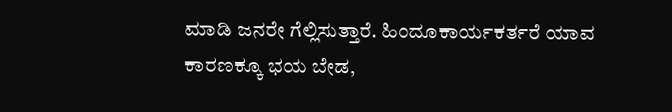ಮಾಡಿ ಜನರೇ ಗೆಲ್ಲಿಸುತ್ತಾರೆ. ಹಿಂದೂಕಾರ್ಯಕರ್ತರೆ ಯಾವ ಕಾರಣಕ್ಕೂ ಭಯ ಬೇಡ,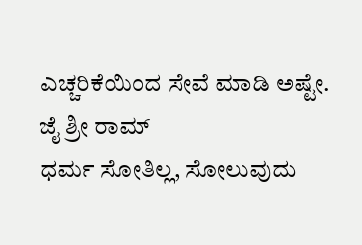ಎಚ್ಚರಿಕೆಯಿಂದ ಸೇವೆ ಮಾಡಿ ಅಷ್ಟೇ.
ಜೈ ಶ್ರೀ ರಾಮ್
ಧರ್ಮ ಸೋತಿಲ್ಲ, ಸೋಲುವುದು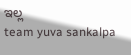ಇಲ್ಲ
team yuva sankalpa